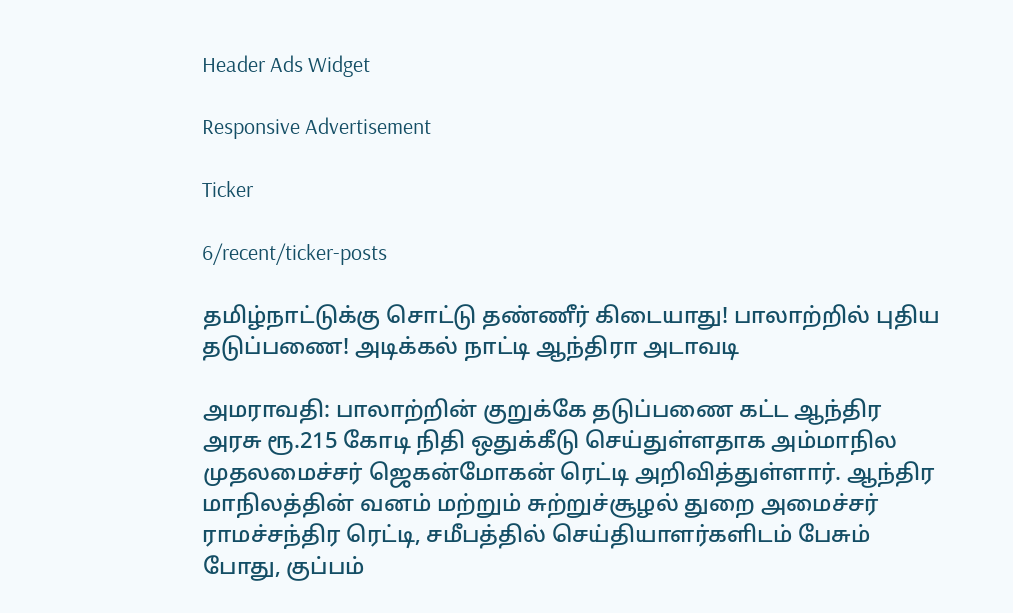Header Ads Widget

Responsive Advertisement

Ticker

6/recent/ticker-posts

தமிழ்நாட்டுக்கு சொட்டு தண்ணீர் கிடையாது! பாலாற்றில் புதிய தடுப்பணை! அடிக்கல் நாட்டி ஆந்திரா அடாவடி

அமராவதி: பாலாற்றின் குறுக்கே தடுப்பணை கட்ட ஆந்திர அரசு ரூ.215 கோடி நிதி ஒதுக்கீடு செய்துள்ளதாக அம்மாநில முதலமைச்சர் ஜெகன்மோகன் ரெட்டி அறிவித்துள்ளார். ஆந்திர மாநிலத்தின் வனம் மற்றும் சுற்றுச்சூழல் துறை அமைச்சர் ராமச்சந்திர ரெட்டி, சமீபத்தில் செய்தியாளர்களிடம் பேசும் போது, குப்பம்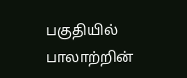பகுதியில் பாலாற்றின்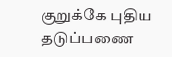குறுக்கே புதிய தடுப்பணை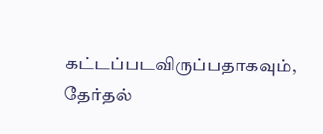கட்டப்படவிருப்பதாகவும், தேர்தல்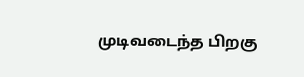முடிவடைந்த பிறகு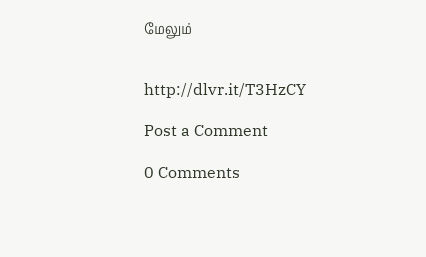மேலும்


http://dlvr.it/T3HzCY

Post a Comment

0 Comments